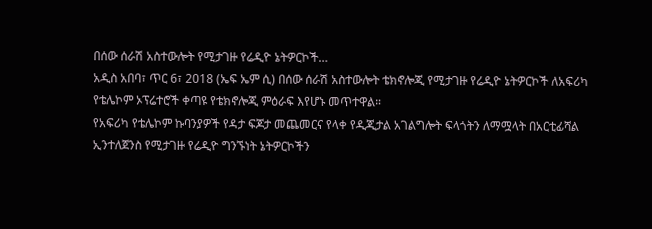በሰው ሰራሽ አስተውሎት የሚታገዙ የሬዲዮ ኔትዎርኮች…
አዲስ አበባ፣ ጥር 6፣ 2018 (ኤፍ ኤም ሲ) በሰው ሰራሽ አስተውሎት ቴክኖሎጂ የሚታገዙ የሬዲዮ ኔትዎርኮች ለአፍሪካ የቴሌኮም ኦፕሬተሮች ቀጣዩ የቴክኖሎጂ ምዕራፍ እየሆኑ መጥተዋል።
የአፍሪካ የቴሌኮም ኩባንያዎች የዳታ ፍጆታ መጨመርና የላቀ የዲጂታል አገልግሎት ፍላጎትን ለማሟላት በአርቲፊሻል ኢንተለጀንስ የሚታገዙ የሬዲዮ ግንኙነት ኔትዎርኮችን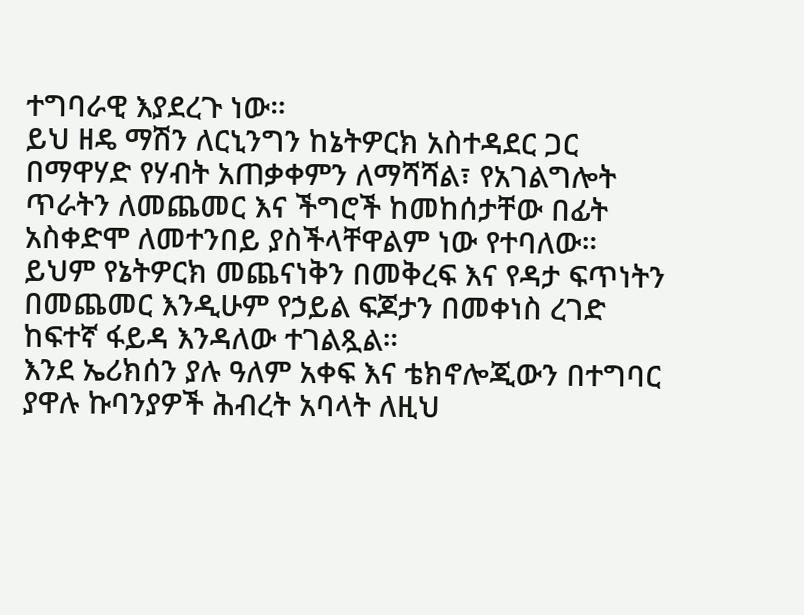ተግባራዊ እያደረጉ ነው።
ይህ ዘዴ ማሽን ለርኒንግን ከኔትዎርክ አስተዳደር ጋር በማዋሃድ የሃብት አጠቃቀምን ለማሻሻል፣ የአገልግሎት ጥራትን ለመጨመር እና ችግሮች ከመከሰታቸው በፊት አስቀድሞ ለመተንበይ ያስችላቸዋልም ነው የተባለው።
ይህም የኔትዎርክ መጨናነቅን በመቅረፍ እና የዳታ ፍጥነትን በመጨመር እንዲሁም የኃይል ፍጆታን በመቀነስ ረገድ ከፍተኛ ፋይዳ እንዳለው ተገልጿል።
እንደ ኤሪክሰን ያሉ ዓለም አቀፍ እና ቴክኖሎጂውን በተግባር ያዋሉ ኩባንያዎች ሕብረት አባላት ለዚህ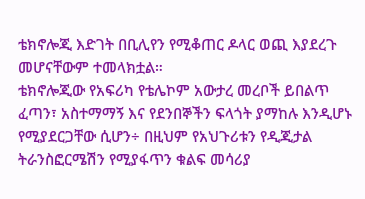ቴክኖሎጂ እድገት በቢሊየን የሚቆጠር ዶላር ወጪ እያደረጉ መሆናቸውም ተመላክቷል።
ቴክኖሎጂው የአፍሪካ የቴሌኮም አውታረ መረቦች ይበልጥ ፈጣን፣ አስተማማኝ እና የደንበኞችን ፍላጎት ያማከሉ እንዲሆኑ የሚያደርጋቸው ሲሆን÷ በዚህም የአህጉሪቱን የዲጂታል ትራንስፎርሜሽን የሚያፋጥን ቁልፍ መሳሪያ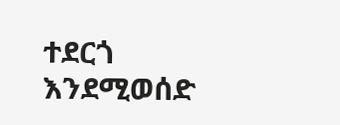ተደርጎ እንደሚወሰድ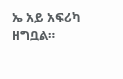ኤ አይ አፍሪካ ዘግቧል።